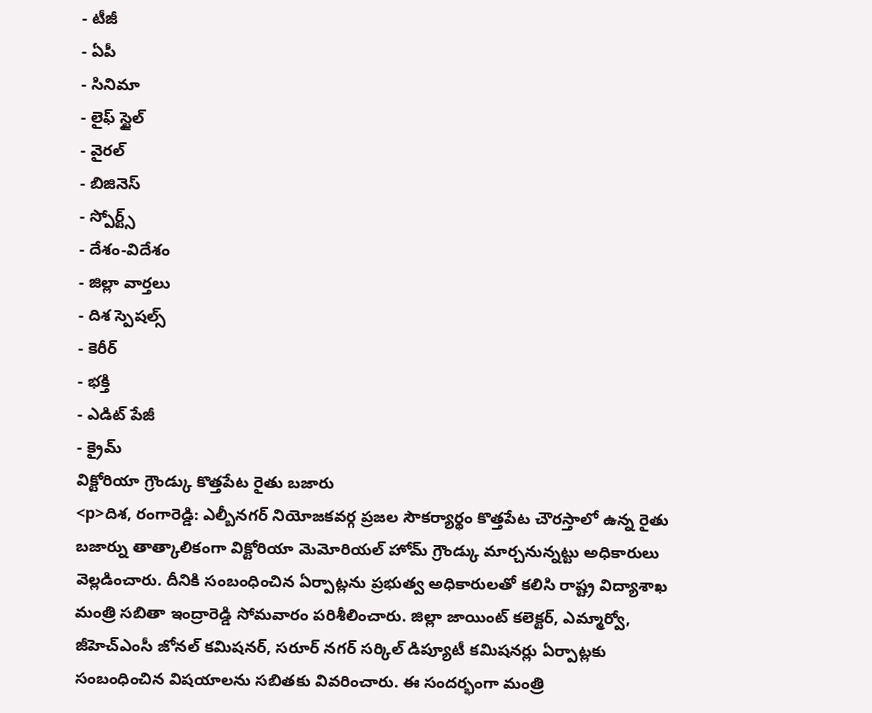- టీజీ
- ఏపీ
- సినిమా
- లైఫ్ స్టైల్
- వైరల్
- బిజినెస్
- స్పోర్ట్స్
- దేశం-విదేశం
- జిల్లా వార్తలు
- దిశ స్పెషల్స్
- కెరీర్
- భక్తి
- ఎడిట్ పేజీ
- క్రైమ్
విక్టోరియా గ్రౌండ్కు కొత్తపేట రైతు బజారు
<p>దిశ, రంగారెడ్డి: ఎల్బీనగర్ నియోజకవర్గ ప్రజల సౌకర్యార్థం కొత్తపేట చౌరస్తాలో ఉన్న రైతు బజార్ను తాత్కాలికంగా విక్టోరియా మెమోరియల్ హోమ్ గ్రౌండ్కు మార్చనున్నట్టు అధికారులు వెల్లడించారు. దీనికి సంబంధించిన ఏర్పాట్లను ప్రభుత్వ అధికారులతో కలిసి రాష్ట్ర విద్యాశాఖ మంత్రి సబితా ఇంద్రారెడ్డి సోమవారం పరిశీలించారు. జిల్లా జాయింట్ కలెక్టర్, ఎమ్మార్వో, జీహెచ్ఎంసీ జోనల్ కమిషనర్, సరూర్ నగర్ సర్కిల్ డిప్యూటీ కమిషనర్లు ఏర్పాట్లకు సంబంధించిన విషయాలను సబితకు వివరించారు. ఈ సందర్భంగా మంత్రి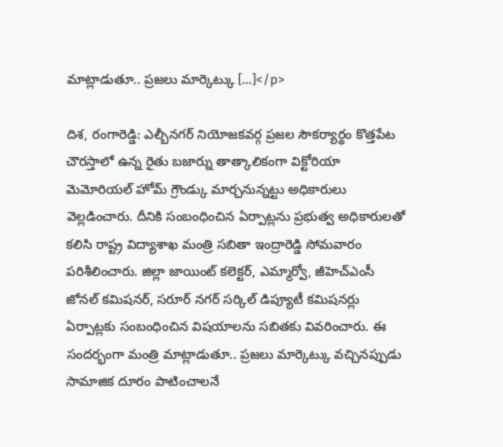మాట్లాడుతూ.. ప్రజలు మార్కెట్కు […]</p>

దిశ, రంగారెడ్డి: ఎల్బీనగర్ నియోజకవర్గ ప్రజల సౌకర్యార్థం కొత్తపేట చౌరస్తాలో ఉన్న రైతు బజార్ను తాత్కాలికంగా విక్టోరియా మెమోరియల్ హోమ్ గ్రౌండ్కు మార్చనున్నట్టు అధికారులు వెల్లడించారు. దీనికి సంబంధించిన ఏర్పాట్లను ప్రభుత్వ అధికారులతో కలిసి రాష్ట్ర విద్యాశాఖ మంత్రి సబితా ఇంద్రారెడ్డి సోమవారం పరిశీలించారు. జిల్లా జాయింట్ కలెక్టర్, ఎమ్మార్వో, జీహెచ్ఎంసీ జోనల్ కమిషనర్, సరూర్ నగర్ సర్కిల్ డిప్యూటీ కమిషనర్లు ఏర్పాట్లకు సంబంధించిన విషయాలను సబితకు వివరించారు. ఈ సందర్భంగా మంత్రి మాట్లాడుతూ.. ప్రజలు మార్కెట్కు వచ్చినప్పుడు సామాజిక దూరం పాటించాలనే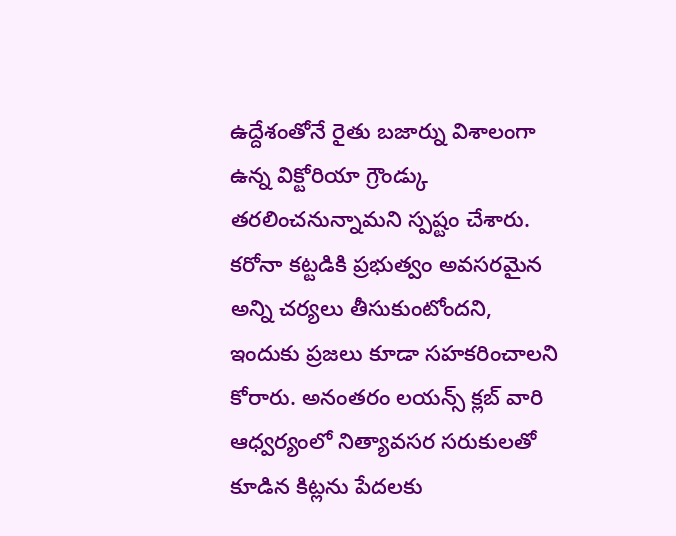ఉద్దేశంతోనే రైతు బజార్ను విశాలంగా ఉన్న విక్టోరియా గ్రౌండ్కు తరలించనున్నామని స్పష్టం చేశారు. కరోనా కట్టడికి ప్రభుత్వం అవసరమైన అన్ని చర్యలు తీసుకుంటోందని, ఇందుకు ప్రజలు కూడా సహకరించాలని కోరారు. అనంతరం లయన్స్ క్లబ్ వారి ఆధ్వర్యంలో నిత్యావసర సరుకులతో కూడిన కిట్లను పేదలకు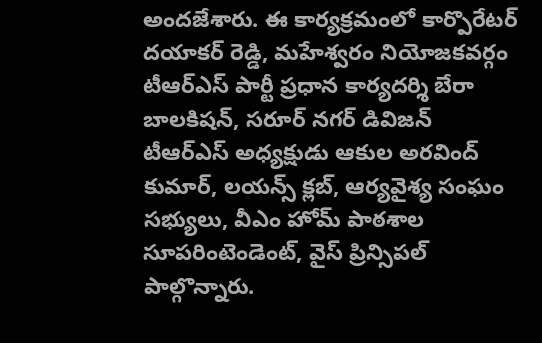అందజేశారు. ఈ కార్యక్రమంలో కార్పొరేటర్ దయాకర్ రెడ్డి, మహేశ్వరం నియోజకవర్గం టీఆర్ఎస్ పార్టీ ప్రధాన కార్యదర్శి బేరా బాలకిషన్, సరూర్ నగర్ డివిజన్ టీఆర్ఎస్ అధ్యక్షుడు ఆకుల అరవింద్ కుమార్, లయన్స్ క్లబ్, ఆర్యవైశ్య సంఘం సభ్యులు, వీఎం హోమ్ పాఠశాల సూపరింటెండెంట్, వైస్ ప్రిన్సిపల్ పాల్గొన్నారు.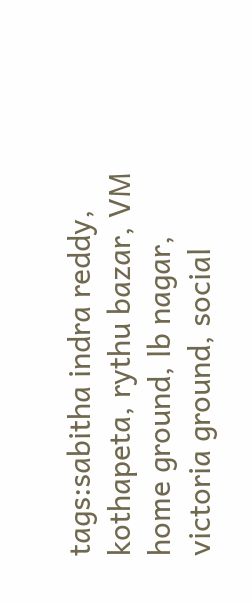tags:sabitha indra reddy, kothapeta, rythu bazar, VM home ground, lb nagar, victoria ground, social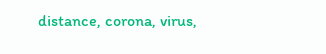distance, corona, virus,